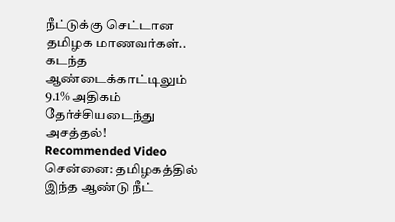நீட்டுக்கு செட்டான தமிழக மாணவர்கள்.. கடந்த ஆண்டைக்காட்டிலும் 9.1% அதிகம் தேர்ச்சியடைந்து அசத்தல்!
Recommended Video
சென்னை: தமிழகத்தில் இந்த ஆண்டு நீட்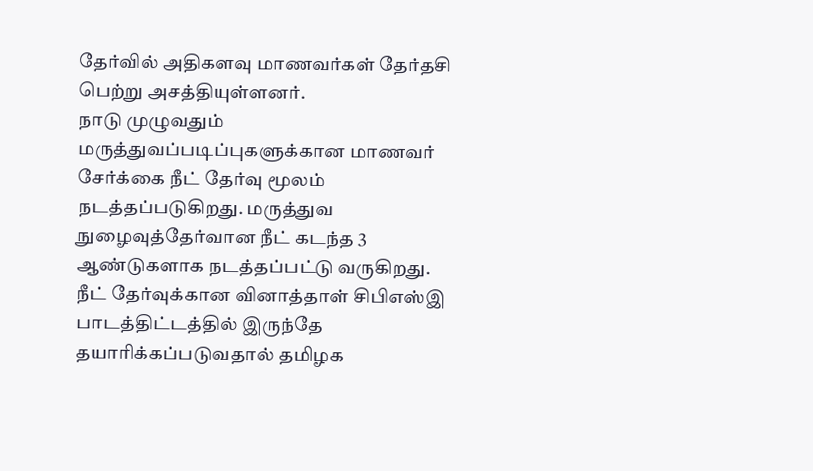தேர்வில் அதிகளவு மாணவர்கள் தேர்தசி பெற்று அசத்தியுள்ளனர்.
நாடு முழுவதும் மருத்துவப்படிப்புகளுக்கான மாணவர் சேர்க்கை நீட் தேர்வு மூலம் நடத்தப்படுகிறது. மருத்துவ நுழைவுத்தேர்வான நீட் கடந்த 3 ஆண்டுகளாக நடத்தப்பட்டு வருகிறது.
நீட் தேர்வுக்கான வினாத்தாள் சிபிஎஸ்இ பாடத்திட்டத்தில் இருந்தே தயாரிக்கப்படுவதால் தமிழக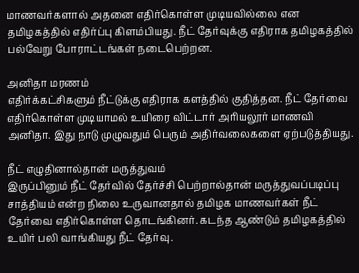மாணவர்களால் அதனை எதிர்கொள்ள முடியவில்லை என தமிழகத்தில் எதிர்ப்பு கிளம்பியது. நீட் தேர்வுக்கு எதிராக தமிழகத்தில் பல்வேறு போராட்டங்கள் நடைபெற்றன.

அனிதா மரணம்
எதிர்க்கட்சிகளும் நீட்டுக்கு எதிராக களத்தில் குதித்தன. நீட் தேர்வை எதிர்கொள்ள முடியாமல் உயிரை விட்டார் அரியலூர் மாணவி அனிதா. இது நாடு முழுவதும் பெரும் அதிர்வலைகளை ஏற்படுத்தியது.

நீட் எழுதினால்தான் மருத்துவம்
இருப்பினும் நீட் தேர்வில் தேர்ச்சி பெற்றால்தான் மருத்துவப்படிப்பு சாத்தியம் என்ற நிலை உருவானதால் தமிழக மாணவர்கள் நீட் தேர்வை எதிர்கொள்ள தொடங்கினர். கடந்த ஆண்டும் தமிழகத்தில் உயிர் பலி வாங்கியது நீட் தேர்வு.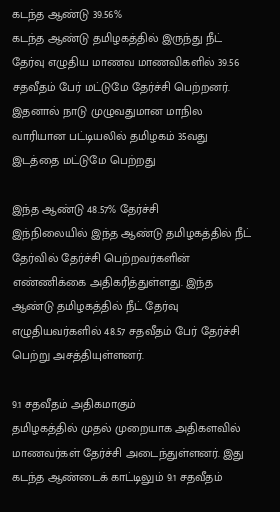கடந்த ஆண்டு 39.56%
கடந்த ஆண்டு தமிழகத்தில் இருந்து நீட் தேர்வு எழுதிய மாணவ மாணவிகளில் 39.56 சதவீதம் பேர் மட்டுமே தேர்ச்சி பெற்றனர். இதனால் நாடு முழுவதுமான மாநில வாரியான பட்டியலில் தமிழகம் 35வது இடத்தை மட்டுமே பெற்றது

இந்த ஆண்டு 48.57% தேர்ச்சி
இந்நிலையில் இந்த ஆண்டு தமிழகத்தில் நீட் தேர்வில் தேர்ச்சி பெற்றவர்களின் எண்ணிக்கை அதிகரித்துள்ளது. இந்த ஆண்டு தமிழகத்தில் நீட் தேர்வு எழுதியவர்களில் 48.57 சதவீதம் பேர் தேர்ச்சி பெற்று அசத்தியுள்ளனர்.

9.1 சதவீதம் அதிகமாகும்
தமிழகத்தில் முதல் முறையாக அதிகளவில் மாணவர்கள் தேர்ச்சி அடைந்துள்ளனர். இது கடந்த ஆண்டைக் காட்டிலும் 9.1 சதவீதம்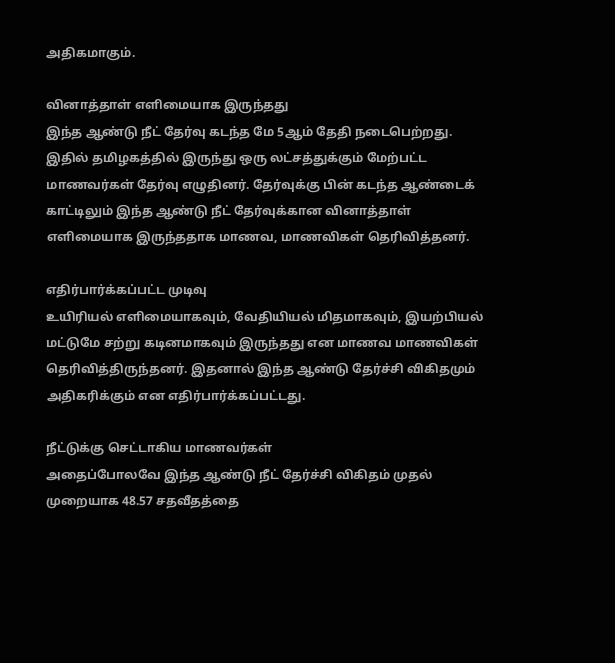அதிகமாகும்.

வினாத்தாள் எளிமையாக இருந்தது
இந்த ஆண்டு நீட் தேர்வு கடந்த மே 5ஆம் தேதி நடைபெற்றது. இதில் தமிழகத்தில் இருந்து ஒரு லட்சத்துக்கும் மேற்பட்ட மாணவர்கள் தேர்வு எழுதினர். தேர்வுக்கு பின் கடந்த ஆண்டைக் காட்டிலும் இந்த ஆண்டு நீட் தேர்வுக்கான வினாத்தாள் எளிமையாக இருந்ததாக மாணவ, மாணவிகள் தெரிவித்தனர்.

எதிர்பார்க்கப்பட்ட முடிவு
உயிரியல் எளிமையாகவும், வேதியியல் மிதமாகவும், இயற்பியல் மட்டுமே சற்று கடினமாகவும் இருந்தது என மாணவ மாணவிகள் தெரிவித்திருந்தனர். இதனால் இந்த ஆண்டு தேர்ச்சி விகிதமும் அதிகரிக்கும் என எதிர்பார்க்கப்பட்டது.

நீட்டுக்கு செட்டாகிய மாணவர்கள்
அதைப்போலவே இந்த ஆண்டு நீட் தேர்ச்சி விகிதம் முதல் முறையாக 48.57 சதவீதத்தை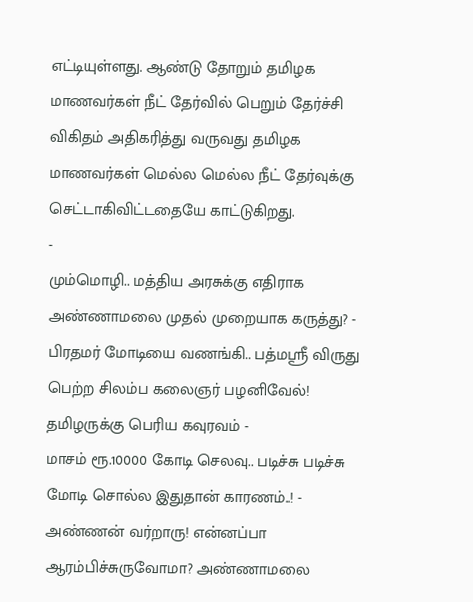எட்டியுள்ளது. ஆண்டு தோறும் தமிழக மாணவர்கள் நீட் தேர்வில் பெறும் தேர்ச்சி விகிதம் அதிகரித்து வருவது தமிழக மாணவர்கள் மெல்ல மெல்ல நீட் தேர்வுக்கு செட்டாகிவிட்டதையே காட்டுகிறது.
-
மும்மொழி.. மத்திய அரசுக்கு எதிராக அண்ணாமலை முதல் முறையாக கருத்து? -
பிரதமர் மோடியை வணங்கி.. பத்மஸ்ரீ விருது பெற்ற சிலம்ப கலைஞர் பழனிவேல்! தமிழருக்கு பெரிய கவுரவம் -
மாசம் ரூ.10000 கோடி செலவு.. படிச்சு படிச்சு மோடி சொல்ல இதுதான் காரணம்..! -
அண்ணன் வர்றாரு! என்னப்பா ஆரம்பிச்சுருவோமா? அண்ணாமலை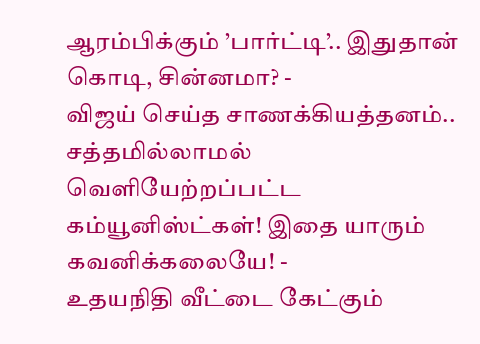ஆரம்பிக்கும் ’பார்ட்டி’.. இதுதான் கொடி, சின்னமா? -
விஜய் செய்த சாணக்கியத்தனம்.. சத்தமில்லாமல் வெளியேற்றப்பட்ட கம்யூனிஸ்ட்கள்! இதை யாரும் கவனிக்கலையே! -
உதயநிதி வீட்டை கேட்கும்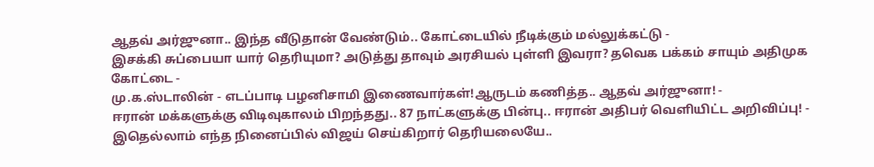ஆதவ் அர்ஜுனா.. இந்த வீடுதான் வேண்டும்.. கோட்டையில் நீடிக்கும் மல்லுக்கட்டு -
இசக்கி சுப்பையா யார் தெரியுமா? அடுத்து தாவும் அரசியல் புள்ளி இவரா? தவெக பக்கம் சாயும் அதிமுக கோட்டை -
மு.க.ஸ்டாலின் - எடப்பாடி பழனிசாமி இணைவார்கள்!ஆருடம் கணித்த.. ஆதவ் அர்ஜுனா! -
ஈரான் மக்களுக்கு விடிவுகாலம் பிறந்தது.. 87 நாட்களுக்கு பின்பு.. ஈரான் அதிபர் வெளியிட்ட அறிவிப்பு! -
இதெல்லாம் எந்த நினைப்பில் விஜய் செய்கிறார் தெரியலையே..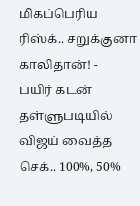மிகப்பெரிய ரிஸ்க்.. சறுக்குனா காலிதான்! -
பயிர் கடன் தள்ளுபடியில் விஜய் வைத்த செக்.. 100%, 50%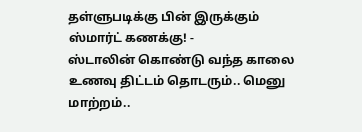தள்ளுபடிக்கு பின் இருக்கும் ஸ்மார்ட் கணக்கு! -
ஸ்டாலின் கொண்டு வந்த காலை உணவு திட்டம் தொடரும்.. மெனு மாற்றம்..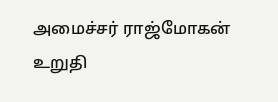அமைச்சர் ராஜ்மோகன் உறுதி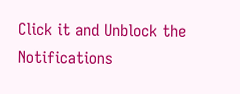Click it and Unblock the Notifications